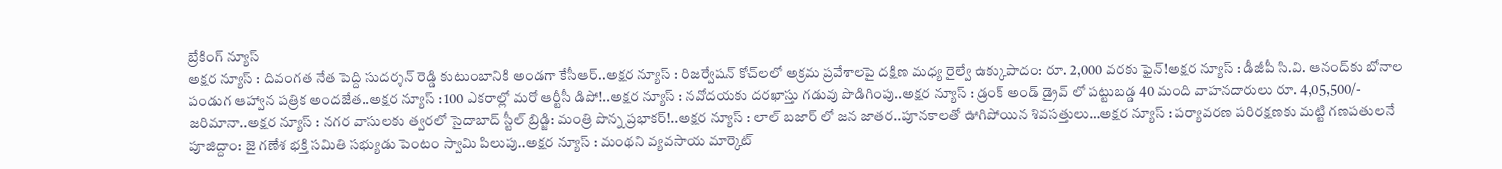బ్రేకింగ్ న్యూస్
అక్షర న్యూస్ : దివంగత నేత పెద్ది సుదర్శన్ రెడ్డి కుటుంబానికి అండగా కేసీఆర్..అక్షర న్యూస్ : రిజర్వేషన్ కోచ్‌లలో అక్రమ ప్రవేశాలపై దక్షిణ మధ్య రైల్వే ఉక్కుపాదం: రూ. 2,000 వరకు ఫైన్!అక్షర న్యూస్ : డీజీపీ సి.వి. ఆనంద్‌కు బోనాల పండుగ ఆహ్వాన పత్రిక అందజేత..అక్షర న్యూస్ : 100 ఎకరాల్లో మరో ఆర్టీసీ డిపో!..అక్షర న్యూస్ : నవోదయకు దరఖాస్తు గడువు పొడిగింపు..అక్షర న్యూస్ : డ్రంక్ అండ్ డ్రైవ్ లో పట్టుబడ్డ 40 మంది వాహనదారులు రూ. 4,05,500/- జరిమానా..అక్షర న్యూస్ : నగర వాసులకు త్వరలో సైదాబాద్ స్టీల్ బ్రిడ్జి: మంత్రి పొన్న ప్రభాకర్!..అక్షర న్యూస్ : లాల్ బజార్ లో జన జాతర..పూనకాలతో ఊగిపోయిన శివసత్తులు…అక్షర న్యూస్ : పర్యావరణ పరిరక్షణకు మట్టి గణపతులనే పూజిద్దాం: జై గణేశ భక్తి సమితి సభ్యుడు పెంటం స్వామి పిలుపు..అక్షర న్యూస్ : మంథని వ్యవసాయ మార్కెట్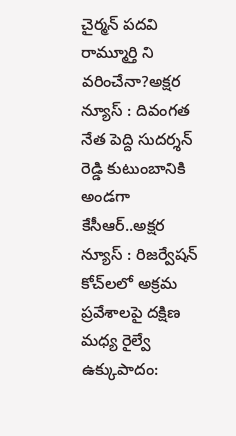చైర్మన్ పదవి రామ్మూర్తి ని వరించేనా?అక్షర న్యూస్ : దివంగత నేత పెద్ది సుదర్శన్ రెడ్డి కుటుంబానికి అండగా కేసీఆర్..అక్షర న్యూస్ : రిజర్వేషన్ కోచ్‌లలో అక్రమ ప్రవేశాలపై దక్షిణ మధ్య రైల్వే ఉక్కుపాదం: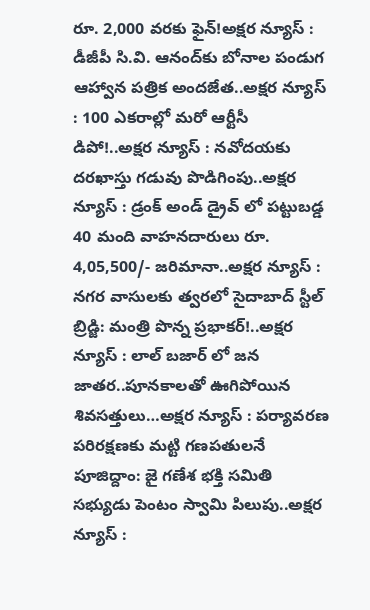రూ. 2,000 వరకు ఫైన్!అక్షర న్యూస్ : డీజీపీ సి.వి. ఆనంద్‌కు బోనాల పండుగ ఆహ్వాన పత్రిక అందజేత..అక్షర న్యూస్ : 100 ఎకరాల్లో మరో ఆర్టీసీ డిపో!..అక్షర న్యూస్ : నవోదయకు దరఖాస్తు గడువు పొడిగింపు..అక్షర న్యూస్ : డ్రంక్ అండ్ డ్రైవ్ లో పట్టుబడ్డ 40 మంది వాహనదారులు రూ. 4,05,500/- జరిమానా..అక్షర న్యూస్ : నగర వాసులకు త్వరలో సైదాబాద్ స్టీల్ బ్రిడ్జి: మంత్రి పొన్న ప్రభాకర్!..అక్షర న్యూస్ : లాల్ బజార్ లో జన జాతర..పూనకాలతో ఊగిపోయిన శివసత్తులు…అక్షర న్యూస్ : పర్యావరణ పరిరక్షణకు మట్టి గణపతులనే పూజిద్దాం: జై గణేశ భక్తి సమితి సభ్యుడు పెంటం స్వామి పిలుపు..అక్షర న్యూస్ :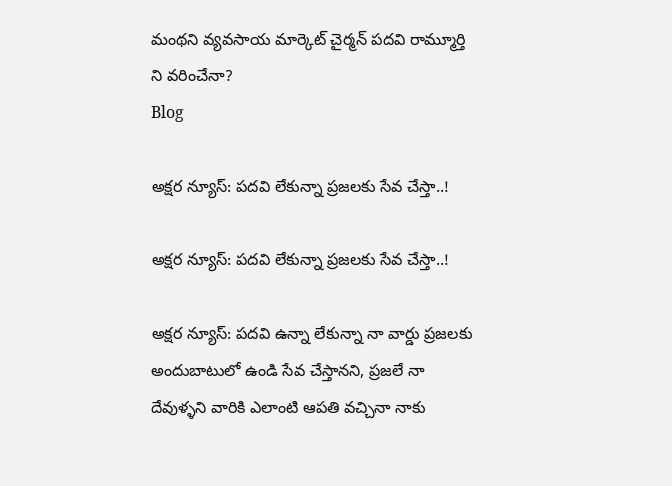మంథని వ్యవసాయ మార్కెట్ చైర్మన్ పదవి రామ్మూర్తి ని వరించేనా?
Blog

అక్షర న్యూస్: పదవి లేకున్నా ప్రజలకు సేవ చేస్తా..!

అక్షర న్యూస్: పదవి లేకున్నా ప్రజలకు సేవ చేస్తా..!

అక్షర న్యూస్: పదవి ఉన్నా లేకున్నా నా వార్డు ప్రజలకు అందుబాటులో ఉండి సేవ చేస్తానని, ప్రజలే నా దేవుళ్ళని వారికి ఎలాంటి ఆపతి వచ్చినా నాకు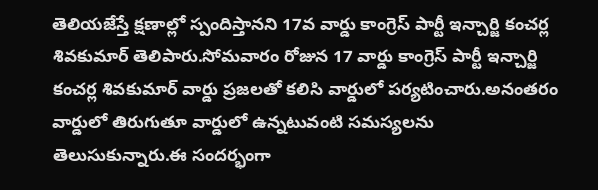తెలియజేస్తే క్షణాల్లో స్పందిస్తానని 17వ వార్డు కాంగ్రెస్ పార్టీ ఇన్చార్జి కంచర్ల శివకుమార్ తెలిపారు.సోమవారం రోజున 17 వార్డు కాంగ్రెస్ పార్టీ ఇన్చార్జి కంచర్ల శివకుమార్ వార్డు ప్రజలతో కలిసి వార్డులో పర్యటించారు.అనంతరం వార్డులో తిరుగుతూ వార్డులో ఉన్నటువంటి సమస్యలను తెలుసుకున్నారు.ఈ సందర్భంగా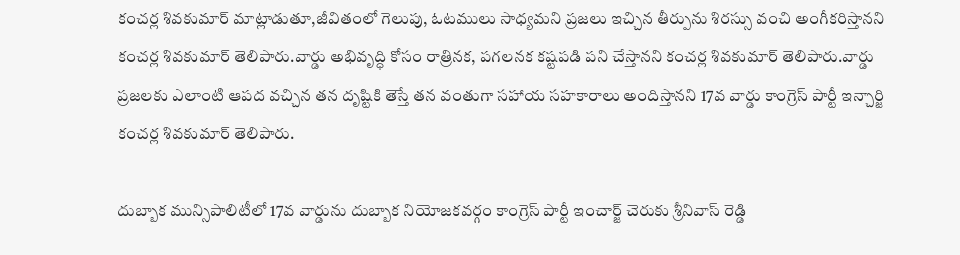కంచర్ల శివకుమార్ మాట్లాడుతూ,జీవితంలో గెలుపు, ఓటములు సాధ్యమని ప్రజలు ఇచ్చిన తీర్పును శిరస్సు వంచి అంగీకరిస్తానని కంచర్ల శివకుమార్ తెలిపారు.వార్డు అభివృద్ధి కోసం రాత్రినక, పగలనక కష్టపడి పని చేస్తానని కంచర్ల శివకుమార్ తెలిపారు.వార్డు ప్రజలకు ఎలాంటి ఆపద వచ్చిన తన దృష్టికి తెస్తే తన వంతుగా సహాయ సహకారాలు అందిస్తానని 17వ వార్డు కాంగ్రెస్ పార్టీ ఇన్చార్జి కంచర్ల శివకుమార్ తెలిపారు.

దుబ్బాక మున్సిపాలిటీలో 17వ వార్డును దుబ్బాక నియోజకవర్గం కాంగ్రెస్ పార్టీ ఇంచార్జ్ చెరుకు శ్రీనివాస్ రెడ్డి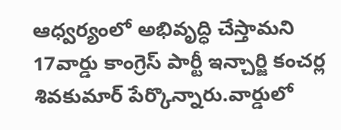ఆధ్వర్యంలో అభివృద్ధి చేస్తామని 17వార్డు కాంగ్రెస్ పార్టీ ఇన్చార్జి కంచర్ల శివకుమార్ పేర్కొన్నారు.వార్డులో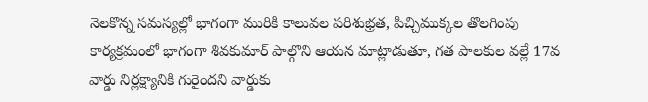నెలకొన్న సమస్యల్లో భాగంగా మురికి కాలువల పరిశుభ్రత, పిచ్చిముక్కల తొలగింపు కార్యక్రమంలో భాగంగా శివకుమార్ పాల్గొని ఆయన మాట్లాడుతూ, గత పాలకుల వల్లే 17వ వార్డు నిర్లక్ష్యానికి గురైందని వార్డుకు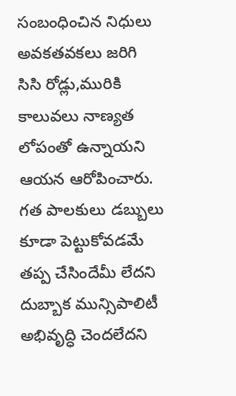సంబంధించిన నిధులు అవకతవకలు జరిగి సిసి రోడ్లు,మురికి కాలువలు నాణ్యత లోపంతో ఉన్నాయని ఆయన ఆరోపించారు. గత పాలకులు డబ్బులు కూడా పెట్టుకోవడమే తప్ప చేసిందేమీ లేదని దుబ్బాక మున్సిపాలిటీ అభివృద్ధి చెందలేదని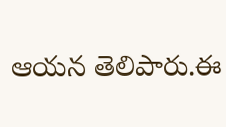ఆయన తెలిపారు.ఈ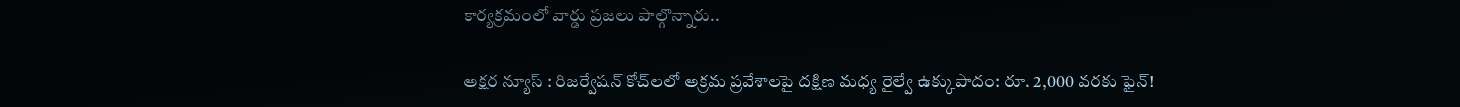కార్యక్రమంలో వార్డు ప్రజలు పాల్గొన్నారు..

అక్షర న్యూస్ : రిజర్వేషన్ కోచ్‌లలో అక్రమ ప్రవేశాలపై దక్షిణ మధ్య రైల్వే ఉక్కుపాదం: రూ. 2,000 వరకు ఫైన్!